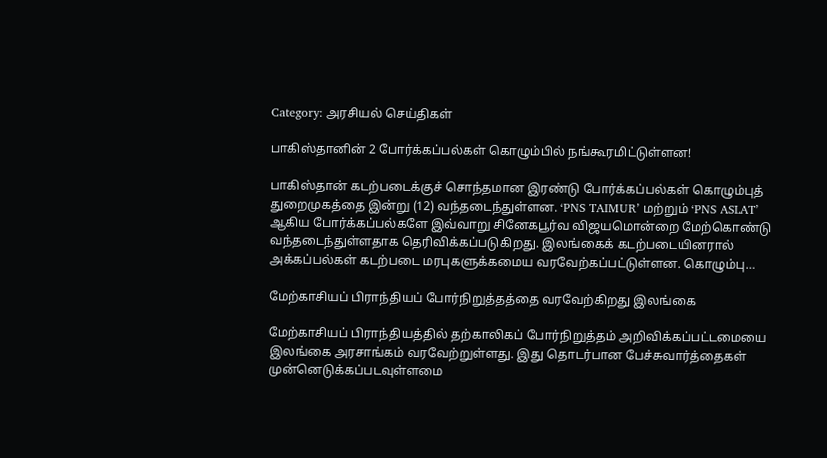Category: அரசியல் செய்திகள்

பாகிஸ்தானின் 2 போர்க்கப்பல்கள் கொழும்பில் நங்கூரமிட்டுள்ளன!

பாகிஸ்தான் கடற்படைக்குச் சொந்தமான இரண்டு போர்க்கப்பல்கள் கொழும்புத் துறைமுகத்தை இன்று (12) வந்தடைந்துள்ளன. ‘PNS TAIMUR’ மற்றும் ‘PNS ASLAT’ ஆகிய போர்க்கப்பல்களே இவ்வாறு சினேகபூர்வ விஜயமொன்றை மேற்கொண்டு வந்தடைந்துள்ளதாக தெரிவிக்கப்படுகிறது. இலங்கைக் கடற்படையினரால் அக்கப்பல்கள் கடற்படை மரபுகளுக்கமைய வரவேற்கப்பட்டுள்ளன. கொழும்பு…

மேற்காசியப் பிராந்தியப் போர்நிறுத்தத்தை வரவேற்கிறது இலங்கை

மேற்காசியப் பிராந்தியத்தில் தற்காலிகப் போர்நிறுத்தம் அறிவிக்கப்பட்டமையை இலங்கை அரசாங்கம் வரவேற்றுள்ளது. இது தொடர்பான பேச்சுவார்த்தைகள் முன்னெடுக்கப்படவுள்ளமை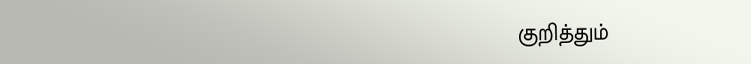குறித்தும்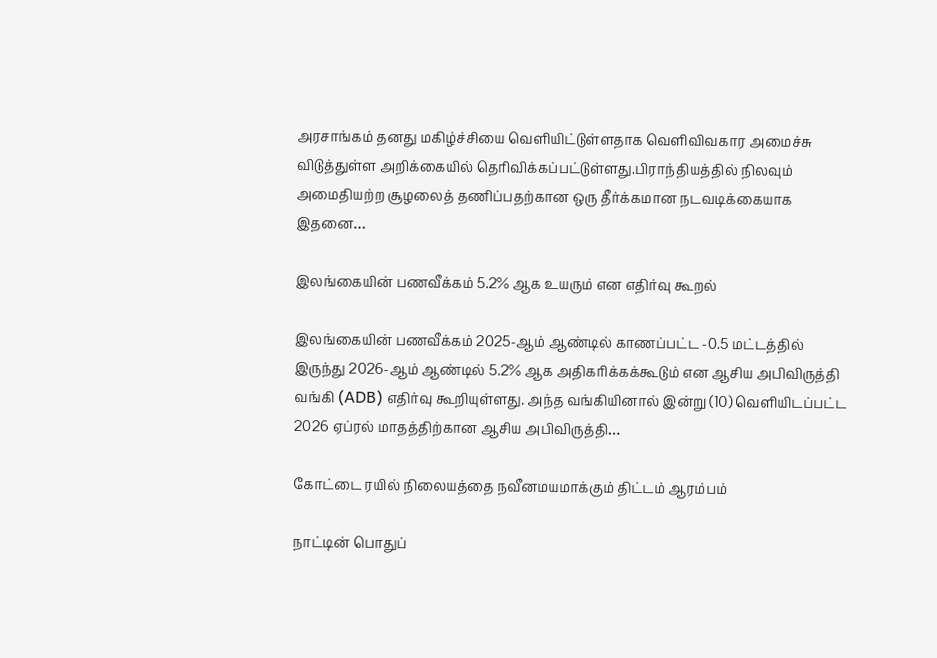அரசாங்கம் தனது மகிழ்ச்சியை வெளியிட்டுள்ளதாக வெளிவிவகார அமைச்சு விடுத்துள்ள அறிக்கையில் தெரிவிக்கப்பட்டுள்ளது.பிராந்தியத்தில் நிலவும் அமைதியற்ற சூழலைத் தணிப்பதற்கான ஒரு தீர்க்கமான நடவடிக்கையாக இதனை…

இலங்கையின் பணவீக்கம் 5.2% ஆக உயரும் என எதிர்வு கூறல்

இலங்கையின் பணவீக்கம் 2025-ஆம் ஆண்டில் காணப்பட்ட -0.5 மட்டத்தில் இருந்து 2026-ஆம் ஆண்டில் 5.2% ஆக அதிகரிக்கக்கூடும் என ஆசிய அபிவிருத்தி வங்கி (ADB) எதிர்வு கூறியுள்ளது. அந்த வங்கியினால் இன்று (10) வெளியிடப்பட்ட 2026 ஏப்ரல் மாதத்திற்கான ஆசிய அபிவிருத்தி…

கோட்டை ரயில் நிலையத்தை நவீனமயமாக்கும் திட்டம் ஆரம்பம்

நாட்டின் பொதுப்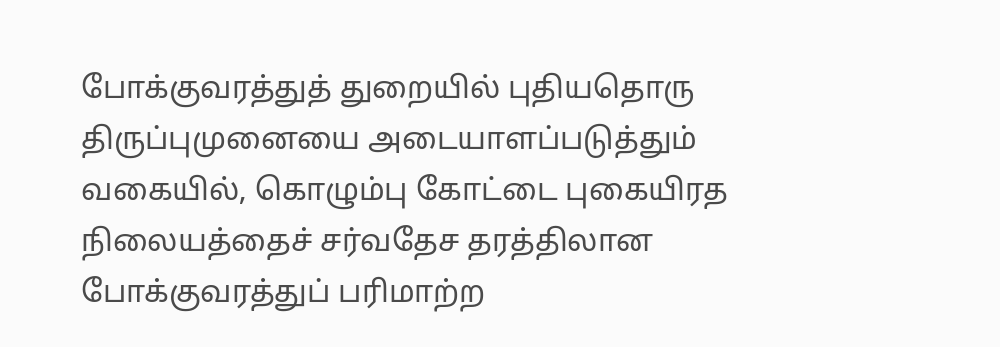போக்குவரத்துத் துறையில் புதியதொரு திருப்புமுனையை அடையாளப்படுத்தும் வகையில், கொழும்பு கோட்டை புகையிரத நிலையத்தைச் சர்வதேச தரத்திலான போக்குவரத்துப் பரிமாற்ற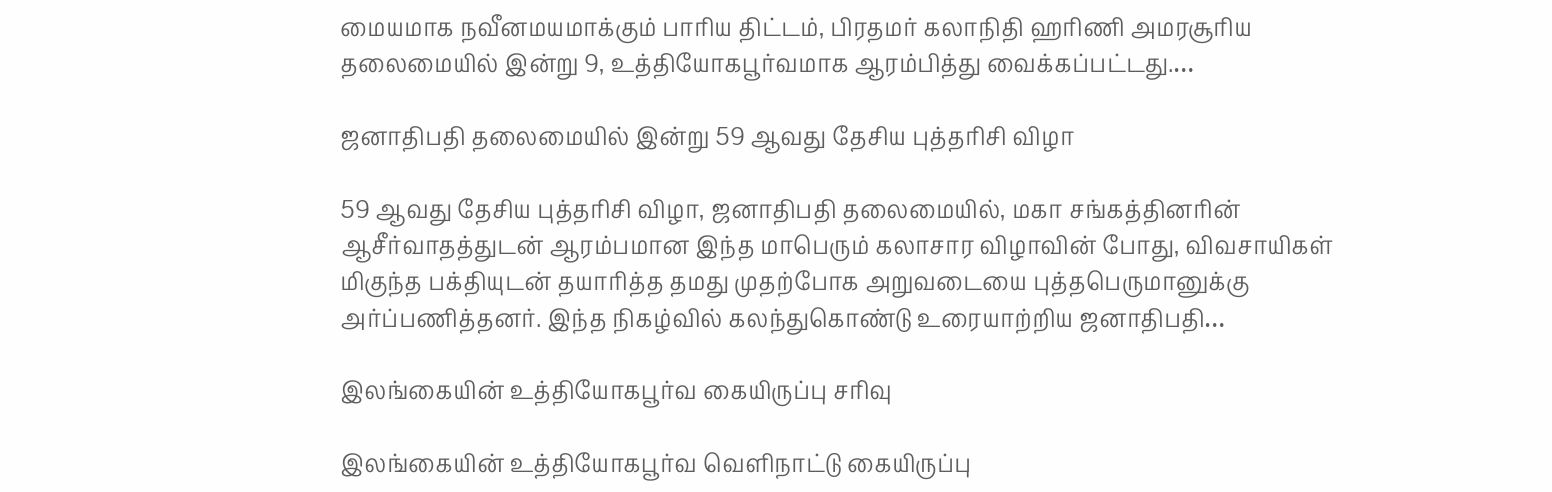மையமாக நவீனமயமாக்கும் பாரிய திட்டம், பிரதமர் கலாநிதி ஹரிணி அமரசூரிய தலைமையில் இன்று 9, உத்தியோகபூர்வமாக ஆரம்பித்து வைக்கப்பட்டது.…

ஜனாதிபதி தலைமையில் இன்று 59 ஆவது தேசிய புத்தரிசி விழா

59 ஆவது தேசிய புத்தரிசி விழா, ஜனாதிபதி தலைமையில், மகா சங்கத்தினரின் ஆசீர்வாதத்துடன் ஆரம்பமான இந்த மாபெரும் கலாசார விழாவின் போது, விவசாயிகள் மிகுந்த பக்தியுடன் தயாரித்த தமது முதற்போக அறுவடையை புத்தபெருமானுக்கு அர்ப்பணித்தனர். இந்த நிகழ்வில் கலந்துகொண்டு உரையாற்றிய ஜனாதிபதி…

இலங்கையின் உத்தியோகபூர்வ கையிருப்பு சரிவு

இலங்கையின் உத்தியோகபூர்வ வெளிநாட்டு கையிருப்பு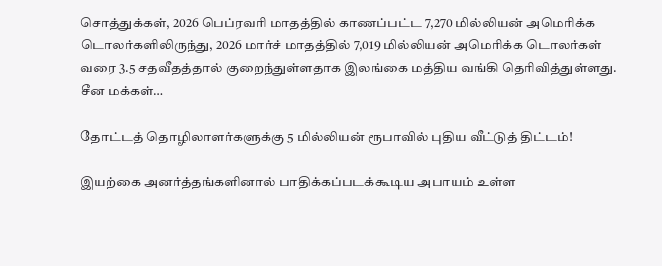சொத்துக்கள், 2026 பெப்ரவரி மாதத்தில் காணப்பட்ட 7,270 மில்லியன் அமெரிக்க டொலர்களிலிருந்து, 2026 மார்ச் மாதத்தில் 7,019 மில்லியன் அமெரிக்க டொலர்கள் வரை 3.5 சதவீதத்தால் குறைந்துள்ளதாக இலங்கை மத்திய வங்கி தெரிவித்துள்ளது. சீன மக்கள்…

தோட்டத் தொழிலாளர்களுக்கு 5 மில்லியன் ரூபாவில் புதிய வீட்டுத் திட்டம்!

இயற்கை அனர்த்தங்களினால் பாதிக்கப்படக்கூடிய அபாயம் உள்ள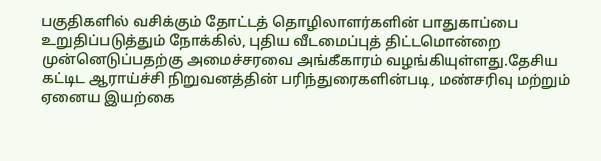பகுதிகளில் வசிக்கும் தோட்டத் தொழிலாளர்களின் பாதுகாப்பை உறுதிப்படுத்தும் நோக்கில், புதிய வீடமைப்புத் திட்டமொன்றை முன்னெடுப்பதற்கு அமைச்சரவை அங்கீகாரம் வழங்கியுள்ளது.தேசிய கட்டிட ஆராய்ச்சி நிறுவனத்தின் பரிந்துரைகளின்படி, மண்சரிவு மற்றும் ஏனைய இயற்கை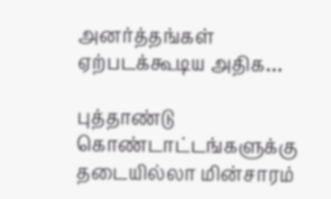அனர்த்தங்கள் ஏற்படக்கூடிய அதிக…

புத்தாண்டு கொண்டாட்டங்களுக்கு தடையில்லா மின்சாரம்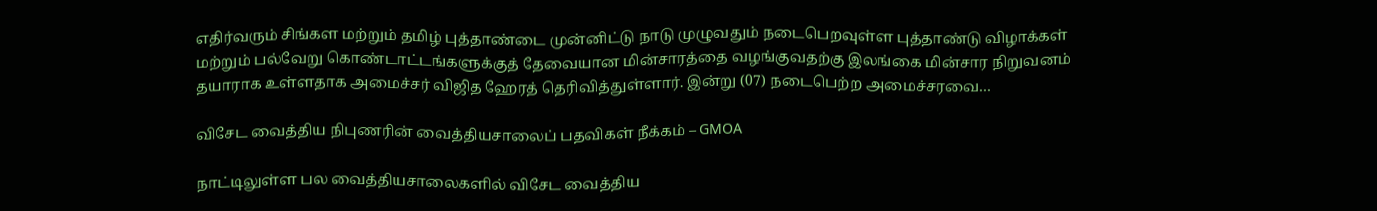எதிர்வரும் சிங்கள மற்றும் தமிழ் புத்தாண்டை முன்னிட்டு நாடு முழுவதும் நடைபெறவுள்ள புத்தாண்டு விழாக்கள் மற்றும் பல்வேறு கொண்டாட்டங்களுக்குத் தேவையான மின்சாரத்தை வழங்குவதற்கு இலங்கை மின்சார நிறுவனம் தயாராக உள்ளதாக அமைச்சர் விஜித ஹேரத் தெரிவித்துள்ளார். இன்று (07) நடைபெற்ற அமைச்சரவை…

விசேட வைத்திய நிபுணரின் வைத்தியசாலைப் பதவிகள் நீக்கம் – GMOA

நாட்டிலுள்ள பல வைத்தியசாலைகளில் விசேட வைத்திய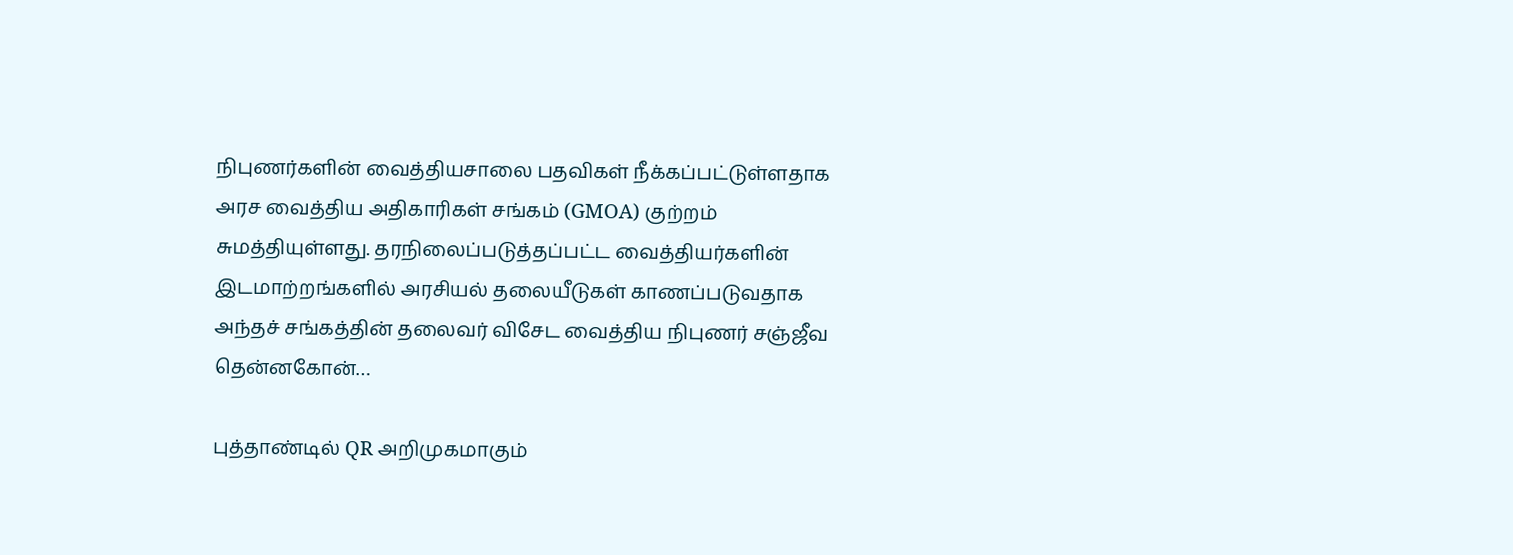நிபுணர்களின் வைத்தியசாலை பதவிகள் நீக்கப்பட்டுள்ளதாக அரச வைத்திய அதிகாரிகள் சங்கம் (GMOA) குற்றம் சுமத்தியுள்ளது. தரநிலைப்படுத்தப்பட்ட வைத்தியர்களின் இடமாற்றங்களில் அரசியல் தலையீடுகள் காணப்படுவதாக அந்தச் சங்கத்தின் தலைவர் விசேட வைத்திய நிபுணர் சஞ்ஜீவ தென்னகோன்…

புத்தாண்டில் QR அறிமுகமாகும்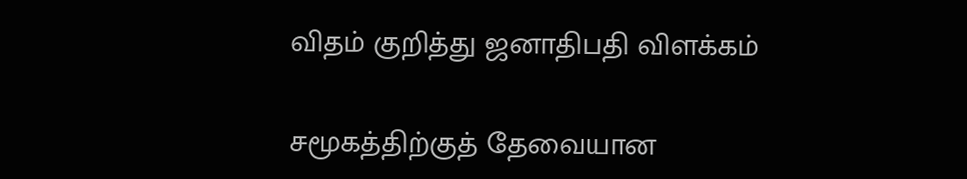விதம் குறித்து ஜனாதிபதி விளக்கம்

சமூகத்திற்குத் தேவையான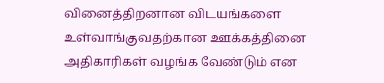வினைத்திறனான விடயங்களை உள்வாங்குவதற்கான ஊக்கத்தினை அதிகாரிகள் வழங்க வேண்டும் என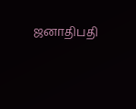ஜனாதிபதி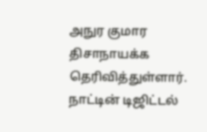அநுர குமார திசாநாயக்க தெரிவித்துள்ளார். நாட்டின் டிஜிட்டல்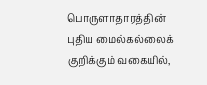பொருளாதாரத்தின் புதிய மைல்கல்லைக் குறிக்கும் வகையில்,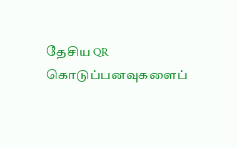தேசிய QR கொடுப்பனவுகளைப்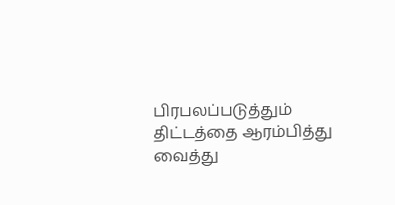பிரபலப்படுத்தும் திட்டத்தை ஆரம்பித்து வைத்து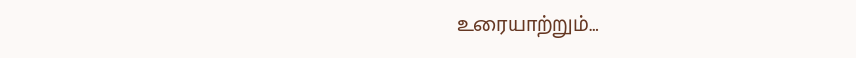உரையாற்றும்…